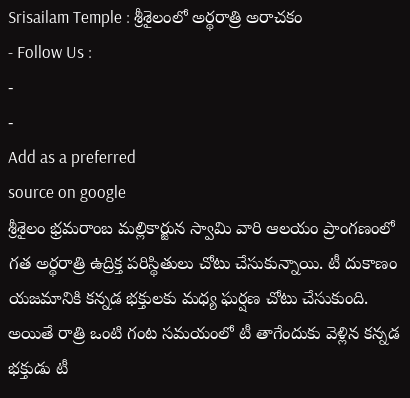Srisailam Temple : శ్రీశైలంలో అర్థరాత్రి అరాచకం
- Follow Us :
-
-
Add as a preferred
source on google
శ్రీశైలం భ్రమరాంబ మల్లికార్జున స్వామి వారి ఆలయం ప్రాంగణంలో గత అర్థరాత్రి ఉద్రిక్త పరిస్థితులు చోటు చేసుకున్నాయి. టీ దుకాణం యజమానికి కన్నడ భక్తులకు మధ్య ఘర్షణ చోటు చేసుకుంది. అయితే రాత్రి ఒంటి గంట సమయంలో టీ తాగేందుకు వెళ్లిన కన్నడ భక్తుడు టీ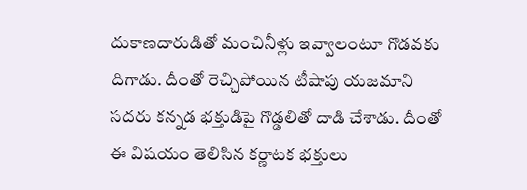దుకాణదారుడితో మంచినీళ్లు ఇవ్వాలంటూ గొడవకు దిగాడు. దీంతో రెచ్చిపోయిన టీషాపు యజమాని సదరు కన్నడ భక్తుడిపై గొడ్డలితో దాడి చేశాడు. దీంతో ఈ విషయం తెలిసిన కర్ణాటక భక్తులు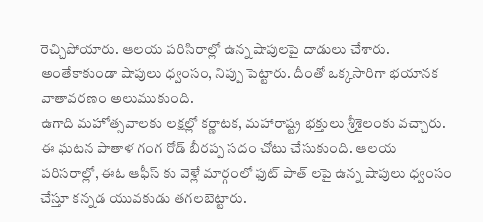రెచ్చిపోయారు. ఆలయ పరిసిరాల్లో ఉన్న షాపులపై దాడులు చేశారు. అంతేకాకుండా షాపులు ధ్వంసం, నిప్పు పెట్టారు. దీంతో ఒక్కసారిగా భయానక వాతావరణం అలుముకుంది.
ఉగాది మహోత్సవాలకు లక్షల్లో కర్ణాటక, మహారాష్ట్ర భక్తులు శ్రీశైలంకు వచ్చారు. ఈ ఘటన పాతాళ గంగ రోడ్ బీరప్ప సదం చోటు చేసుకుంది. ఆలయ పరిసరాల్లో, ఈఓ ఆఫీస్ కు వెళ్లే మార్గంలో ఫుట్ పాత్ లపై ఉన్న షాపులు ధ్వంసం చేస్తూ కన్నడ యువకుడు తగలబెట్టారు.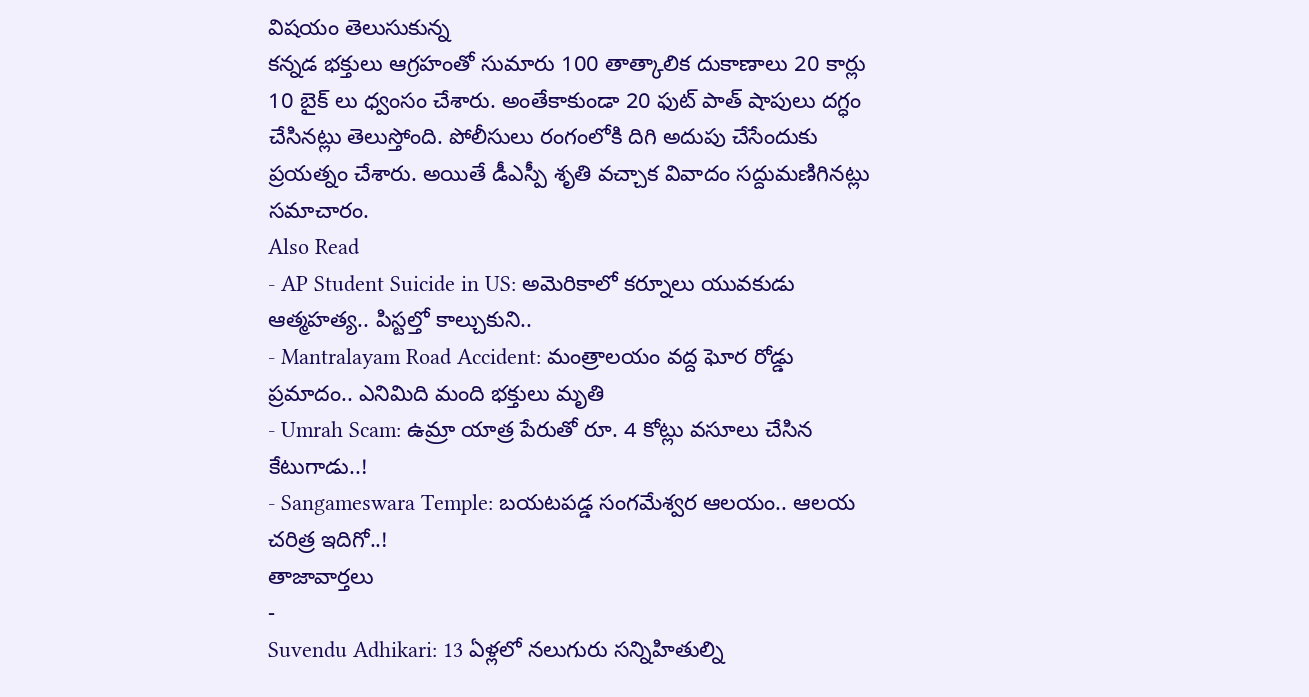విషయం తెలుసుకున్న
కన్నడ భక్తులు ఆగ్రహంతో సుమారు 100 తాత్కాలిక దుకాణాలు 20 కార్లు 10 బైక్ లు ధ్వంసం చేశారు. అంతేకాకుండా 20 ఫుట్ పాత్ షాపులు దగ్ధం చేసినట్లు తెలుస్తోంది. పోలీసులు రంగంలోకి దిగి అదుపు చేసేందుకు ప్రయత్నం చేశారు. అయితే డీఎస్పీ శృతి వచ్చాక వివాదం సద్దుమణిగినట్లు సమాచారం.
Also Read
- AP Student Suicide in US: అమెరికాలో కర్నూలు యువకుడు ఆత్మహత్య.. పిస్టల్తో కాల్చుకుని..
- Mantralayam Road Accident: మంత్రాలయం వద్ద ఘోర రోడ్డు ప్రమాదం.. ఎనిమిది మంది భక్తులు మృతి
- Umrah Scam: ఉమ్రా యాత్ర పేరుతో రూ. 4 కోట్లు వసూలు చేసిన కేటుగాడు..!
- Sangameswara Temple: బయటపడ్డ సంగమేశ్వర ఆలయం.. ఆలయ చరిత్ర ఇదిగో..!
తాజావార్తలు
-
Suvendu Adhikari: 13 ఏళ్లలో నలుగురు సన్నిహితుల్ని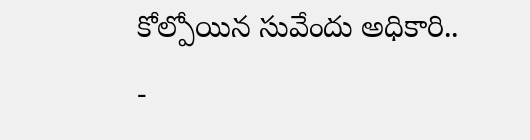కోల్పోయిన సువేందు అధికారి..
-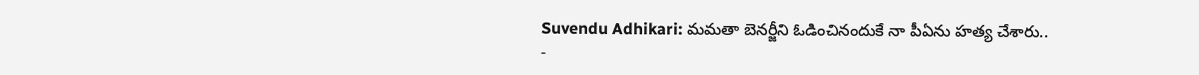Suvendu Adhikari: మమతా బెనర్జీని ఓడించినందుకే నా పీఏను హత్య చేశారు..
-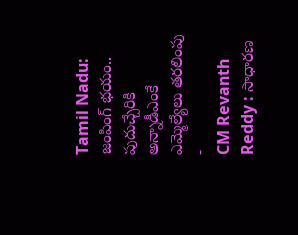Tamil Nadu: జంపింగ్ భయం.. పుదుచ్చేరికి అన్నాడీఎంకే ఎమ్మెల్యేలు తరలింపు
-
CM Revanth Reddy : సాధారణ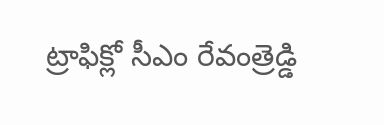ట్రాఫిక్లో సీఎం రేవంత్రెడ్డి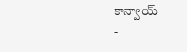కాన్వాయ్
-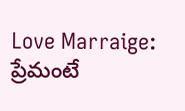Love Marraige: ప్రేమంటే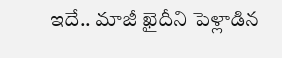ఇదే.. మాజీ ఖైదీని పెళ్లాడిన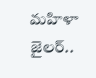మహిళా జైలర్..